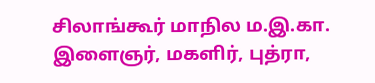சிலாங்கூர் மாநில ம.இ.கா. இளைஞர், மகளிர், புத்ரா,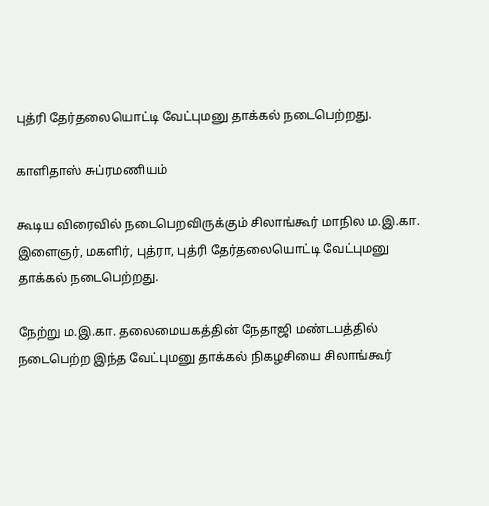புத்ரி தேர்தலையொட்டி வேட்புமனு தாக்கல் நடைபெற்றது.

காளிதாஸ் சுப்ரமணியம்

கூடிய விரைவில் நடைபெறவிருக்கும் சிலாங்கூர் மாநில ம.இ.கா. இளைஞர், மகளிர், புத்ரா, புத்ரி தேர்தலையொட்டி வேட்புமனு தாக்கல் நடைபெற்றது.

நேற்று ம.இ.கா. தலைமையகத்தின் நேதாஜி மண்டபத்தில் நடைபெற்ற இந்த வேட்புமனு தாக்கல் நிகழசியை சிலாங்கூர்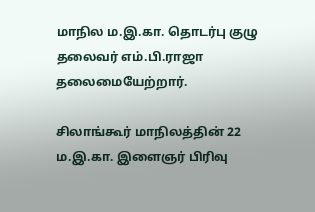மாநில ம.இ.கா. தொடர்பு குழு தலைவர் எம்.பி.ராஜா தலைமையேற்றார்.

சிலாங்கூர் மாநிலத்தின் 22 ம.இ.கா. இளைஞர் பிரிவு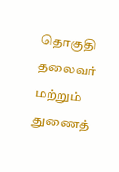தொகுதி தலைவர் மற்றும் துணைத்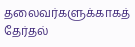தலைவர்களுக்காகத் தேர்தல்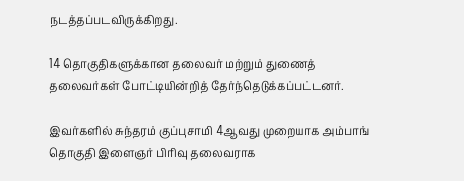நடத்தப்படவிருக்கிறது.

14 தொகுதிகளுக்கான தலைவர் மற்றும் துணைத் தலைவர்கள் போட்டியின்றித் தேர்ந்தெடுக்கப்பட்டனர்.

இவர்களில் சுந்தரம் குப்புசாமி 4ஆவது முறையாக அம்பாங் தொகுதி இளைஞர் பிரிவு தலைவராக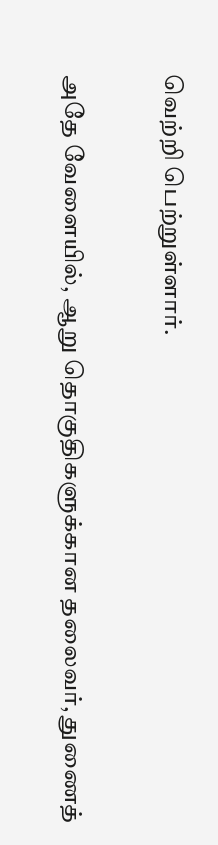வெற்றி பெற்றுள்ளார்.

அதே வேளையில், ஆறு தொகுதிகளுக்கான தலைவர், துணைத்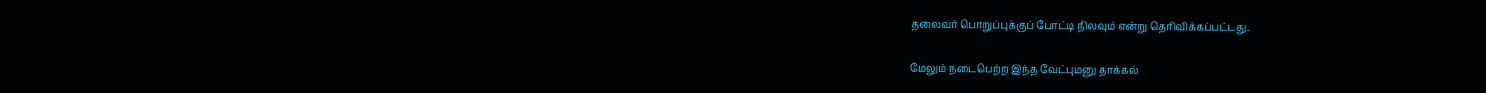தலைவர் பொறுப்புக்குப் போட்டி நிலவும் என்று தெரிவிக்கப்பட்டது.

மேலும் நடைபெற்ற இந்த வேட்புமனு தாக்கல்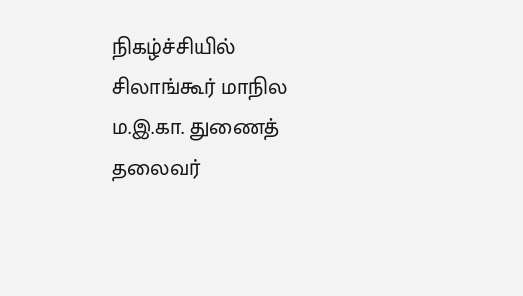நிகழ்ச்சியில் சிலாங்கூர் மாநில ம.இ.கா. துணைத் தலைவர்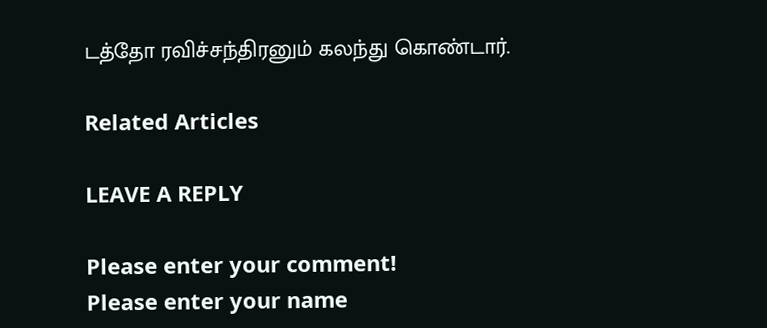டத்தோ ரவிச்சந்திரனும் கலந்து கொண்டார்.

Related Articles

LEAVE A REPLY

Please enter your comment!
Please enter your name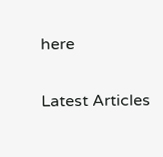here

Latest Articles